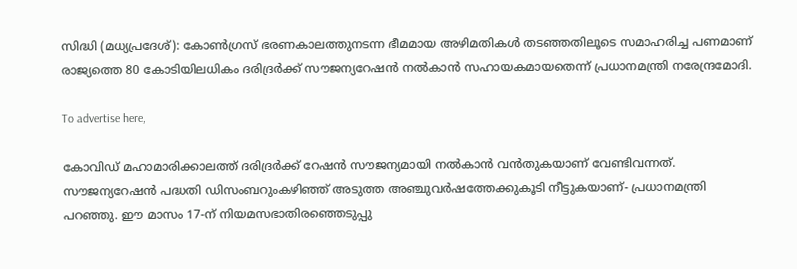സിദ്ധി (മധ്യപ്രദേശ്): കോൺഗ്രസ് ഭരണകാലത്തുനടന്ന ഭീമമായ അഴിമതികൾ തടഞ്ഞതിലൂടെ സമാഹരിച്ച പണമാണ് രാജ്യത്തെ 80 കോടിയിലധികം ദരിദ്രർക്ക് സൗജന്യറേഷൻ നൽകാൻ സഹായകമായതെന്ന് പ്രധാനമന്ത്രി നരേന്ദ്രമോദി.

To advertise here,

കോവിഡ് മഹാമാരിക്കാലത്ത് ദരിദ്രർക്ക് റേഷൻ സൗജന്യമായി നൽകാൻ വൻതുകയാണ് വേണ്ടിവന്നത്. സൗജന്യറേഷൻ പദ്ധതി ഡിസംബറുംകഴിഞ്ഞ് അടുത്ത അഞ്ചുവർഷത്തേക്കുകൂടി നീട്ടുകയാണ്- പ്രധാനമന്ത്രി പറഞ്ഞു. ഈ മാസം 17-ന് നിയമസഭാതിരഞ്ഞെടുപ്പു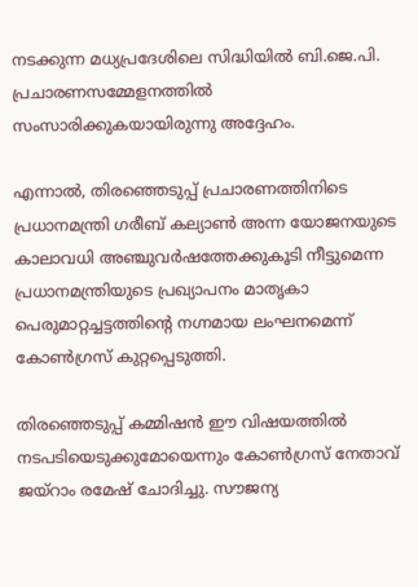നടക്കുന്ന മധ്യപ്രദേശിലെ സിദ്ധിയിൽ ബി.ജെ.പി. പ്രചാരണസമ്മേളനത്തിൽ സംസാരിക്കുകയായിരുന്നു അദ്ദേഹം.

എന്നാൽ, തിരഞ്ഞെടുപ്പ് പ്രചാരണത്തിനിടെ പ്രധാനമന്ത്രി ഗരീബ് കല്യാൺ അന്ന യോജനയുടെ കാലാവധി അഞ്ചുവർഷത്തേക്കുകൂടി നീട്ടുമെന്ന പ്രധാനമന്ത്രിയുടെ പ്രഖ്യാപനം മാതൃകാ പെരുമാറ്റച്ചട്ടത്തിന്റെ നഗ്നമായ ലംഘനമെന്ന് കോൺഗ്രസ് കുറ്റപ്പെടുത്തി.

തിരഞ്ഞെടുപ്പ് കമ്മിഷൻ ഈ വിഷയത്തിൽ നടപടിയെടുക്കുമോയെന്നും കോൺഗ്രസ് നേതാവ് ജയ്‌റാം രമേഷ് ചോദിച്ചു. സൗജന്യ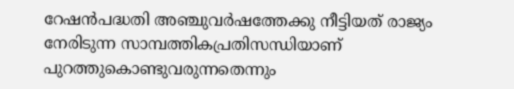റേഷൻപദ്ധതി അഞ്ചുവർഷത്തേക്കു നീട്ടിയത് രാജ്യം നേരിടുന്ന സാമ്പത്തികപ്രതിസന്ധിയാണ് പുറത്തുകൊണ്ടുവരുന്നതെന്നും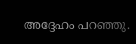അദ്ദേഹം പറഞ്ഞു.